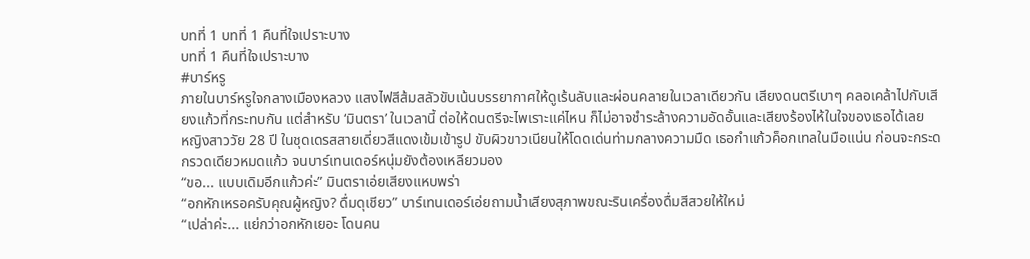บทที่ 1 บทที่ 1 คืนที่ใจเปราะบาง
บทที่ 1 คืนที่ใจเปราะบาง
#บาร์หรู
ภายในบาร์หรูใจกลางเมืองหลวง แสงไฟสีส้มสลัวขับเน้นบรรยากาศให้ดูเร้นลับและผ่อนคลายในเวลาเดียวกัน เสียงดนตรีเบาๆ คลอเคล้าไปกับเสียงแก้วที่กระทบกัน แต่สำหรับ ‘มินตรา’ ในเวลานี้ ต่อให้ดนตรีจะไพเราะแค่ไหน ก็ไม่อาจชำระล้างความอัดอั้นและเสียงร้องไห้ในใจของเธอได้เลย
หญิงสาววัย 28 ปี ในชุดเดรสสายเดี่ยวสีแดงเข้มเข้ารูป ขับผิวขาวเนียนให้โดดเด่นท่ามกลางความมืด เธอกำแก้วค็อกเทลในมือแน่น ก่อนจะกระดกรวดเดียวหมดแก้ว จนบาร์เทนเดอร์หนุ่มยังต้องเหลียวมอง
“ขอ... แบบเดิมอีกแก้วค่ะ” มินตราเอ่ยเสียงแหบพร่า
“อกหักเหรอครับคุณผู้หญิง? ดื่มดุเชียว” บาร์เทนเดอร์เอ่ยถามน้ำเสียงสุภาพขณะรินเครื่องดื่มสีสวยให้ใหม่
“เปล่าค่ะ... แย่กว่าอกหักเยอะ โดนคน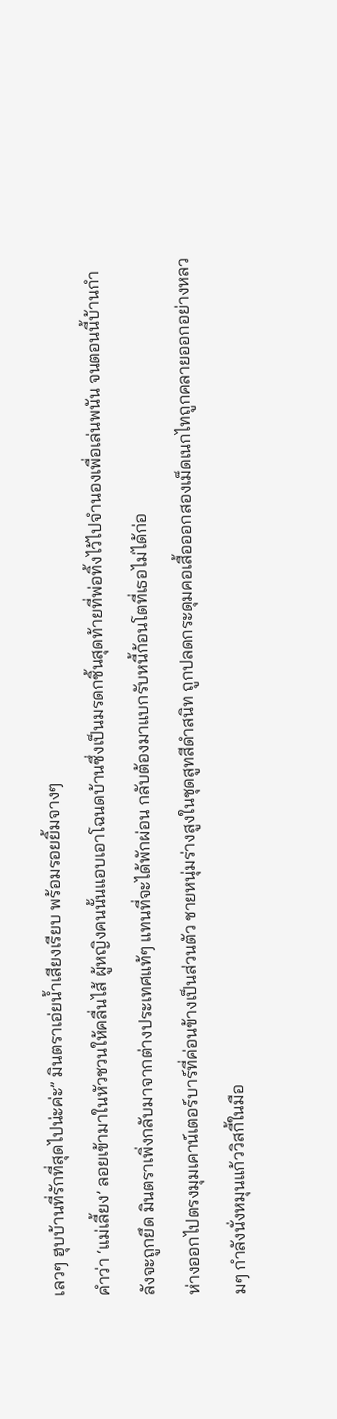เลวๆ ฮุบบ้านที่รักที่สุดไปน่ะค่ะ” มินตราเอ่ยน้ำเสียงเรียบ พร้อมรอยยิ้มจางๆ
คำว่า ‘แม่เลี้ยง’ ลอยเข้ามาในหัวชวนให้คลื่นไส้ ผู้หญิงคนนั้นแอบเอาโฉนดบ้านซึ่งเป็นมรดกชิ้นสุดท้ายที่พ่อทิ้งไว้ไปจำนองเพื่อเล่นพนัน จนตอนนี้บ้านกำลังจะถูกยึด มินตราเพิ่งกลับมาจากต่างประเทศแท้ๆ แทนที่จะได้พักผ่อน กลับต้องมาแบกรับหนี้ก้อนโตที่เธอไม่ได้ก่อ
ห่างออกไปตรงมุมเคาน์เตอร์บาร์ที่ค่อนข้างเป็นส่วนตัว ชายหนุ่มร่างสูงในชุดสูทสีดำสนิท ถูกปลดกระดุมคอเสื้อออกสองเม็ดเนกไทถูกคลายออกอย่างหลวมๆ กำลังนั่งหมุนแก้ววิสกี้ในมือ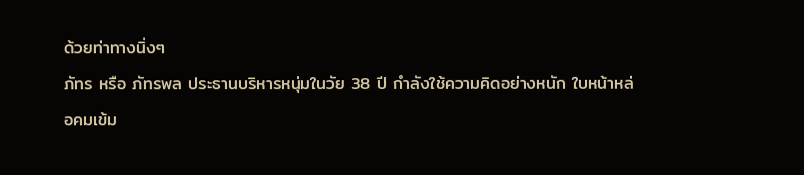ด้วยท่าทางนิ่งๆ
ภัทร หรือ ภัทรพล ประธานบริหารหนุ่มในวัย 38 ปี กำลังใช้ความคิดอย่างหนัก ใบหน้าหล่อคมเข้ม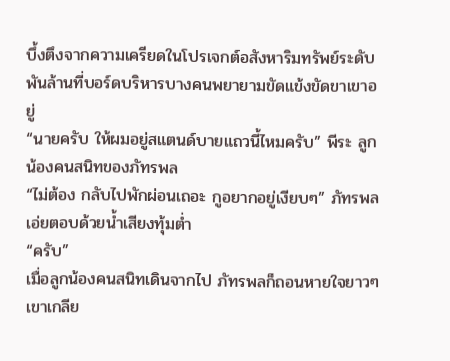บึ้งตึงจากความเครียดในโปรเจกต์อสังหาริมทรัพย์ระดับพันล้านที่บอร์ดบริหารบางคนพยายามขัดแข้งขัดขาเขาอยู่
“นายครับ ให้ผมอยู่สแตนด์บายแถวนี้ไหมครับ” พีระ ลูกน้องคนสนิทของภัทรพล
“ไม่ต้อง กลับไปพักผ่อนเถอะ กูอยากอยู่เงียบๆ” ภัทรพลเอ่ยตอบด้วยน้ำเสียงทุ้มต่ำ
“ครับ”
เมื่อลูกน้องคนสนิทเดินจากไป ภัทรพลก็ถอนหายใจยาวๆ เขาเกลีย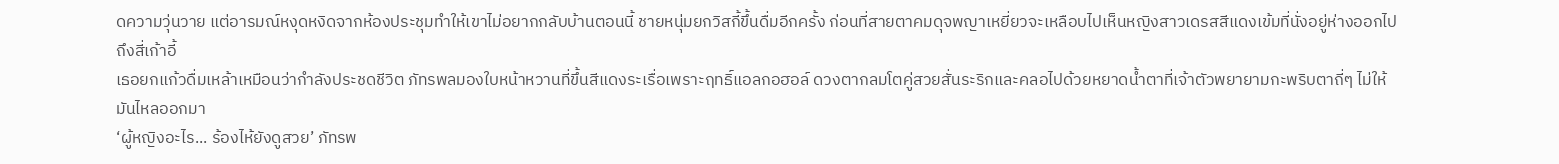ดความวุ่นวาย แต่อารมณ์หงุดหงิดจากห้องประชุมทำให้เขาไม่อยากกลับบ้านตอนนี้ ชายหนุ่มยกวิสกี้ขึ้นดื่มอีกครั้ง ก่อนที่สายตาคมดุจพญาเหยี่ยวจะเหลือบไปเห็นหญิงสาวเดรสสีแดงเข้มที่นั่งอยู่ห่างออกไปถึงสี่เก้าอี้
เธอยกแก้วดื่มเหล้าเหมือนว่ากำลังประชดชีวิต ภัทรพลมองใบหน้าหวานที่ขึ้นสีแดงระเรื่อเพราะฤทธิ์แอลกอฮอล์ ดวงตากลมโตคู่สวยสั่นระริกและคลอไปด้วยหยาดน้ำตาที่เจ้าตัวพยายามกะพริบตาถี่ๆ ไม่ให้มันไหลออกมา
‘ผู้หญิงอะไร... ร้องไห้ยังดูสวย’ ภัทรพ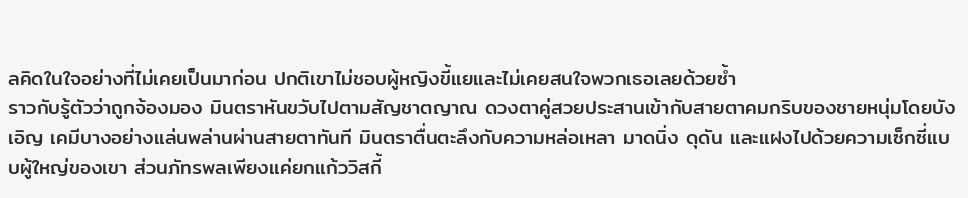ลคิดในใจอย่างที่ไม่เคยเป็นมาก่อน ปกติเขาไม่ชอบผู้หญิงขี้แยและไม่เคยสนใจพวกเธอเลยด้วยซ้ำ
ราวกับรู้ตัวว่าถูกจ้องมอง มินตราหันขวับไปตามสัญชาตญาณ ดวงตาคู่สวยประสานเข้ากับสายตาคมกริบของชายหนุ่มโดยบังเอิญ เคมีบางอย่างแล่นพล่านผ่านสายตาทันที มินตราตื่นตะลึงกับความหล่อเหลา มาดนิ่ง ดุดัน และแฝงไปด้วยความเซ็กซี่แบบผู้ใหญ่ของเขา ส่วนภัทรพลเพียงแค่ยกแก้ววิสกี้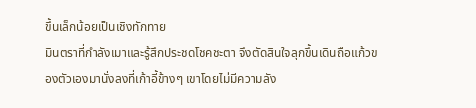ขึ้นเล็กน้อยเป็นเชิงทักทาย
มินตราที่กำลังเมาและรู้สึกประชดโชคชะตา จึงตัดสินใจลุกขึ้นเดินถือแก้วของตัวเองมานั่งลงที่เก้าอี้ข้างๆ เขาโดยไม่มีความลัง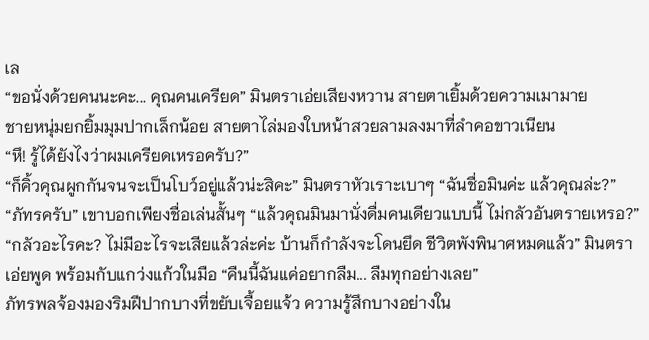เล
“ขอนั่งด้วยคนนะคะ... คุณคนเครียด” มินตราเอ่ยเสียงหวาน สายตาเยิ้มด้วยความเมามาย
ชายหนุ่มยกยิ้มมุมปากเล็กน้อย สายตาไล่มองใบหน้าสวยลามลงมาที่ลำคอขาวเนียน
“หึ! รู้ได้ยังไงว่าผมเครียดเหรอครับ?”
“ก็คิ้วคุณผูกกันจนจะเป็นโบว์อยู่แล้วน่ะสิคะ” มินตราหัวเราะเบาๆ “ฉันชื่อมินค่ะ แล้วคุณล่ะ?”
“ภัทรครับ” เขาบอกเพียงชื่อเล่นสั้นๆ “แล้วคุณมินมานั่งดื่มคนเดียวแบบนี้ ไม่กลัวอันตรายเหรอ?”
“กลัวอะไรคะ? ไม่มีอะไรจะเสียแล้วล่ะค่ะ บ้านก็กำลังจะโดนยึด ชีวิตพังพินาศหมดแล้ว” มินตราเอ่ยพูด พร้อมกับแกว่งแก้วในมือ “คืนนี้ฉันแค่อยากลืม... ลืมทุกอย่างเลย”
ภัทรพลจ้องมองริมฝีปากบางที่ขยับเจื้อยแจ้ว ความรู้สึกบางอย่างใน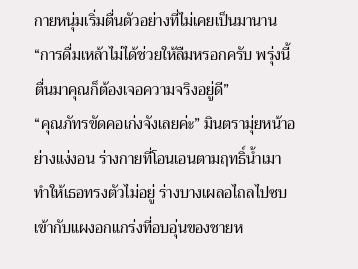กายหนุ่มเริ่มตื่นตัวอย่างที่ไม่เคยเป็นมานาน
“การดื่มเหล้าไม่ได้ช่วยให้ลืมหรอกครับ พรุ่งนี้ตื่นมาคุณก็ต้องเจอความจริงอยู่ดี”
“คุณภัทรขัดคอเก่งจังเลยค่ะ” มินตรามุ่ยหน้าอย่างแง่งอน ร่างกายที่โอนเอนตามฤทธิ์น้ำเมาทำให้เธอทรงตัวไม่อยู่ ร่างบางเผลอไถลไปซบเข้ากับแผงอกแกร่งที่อบอุ่นของชายห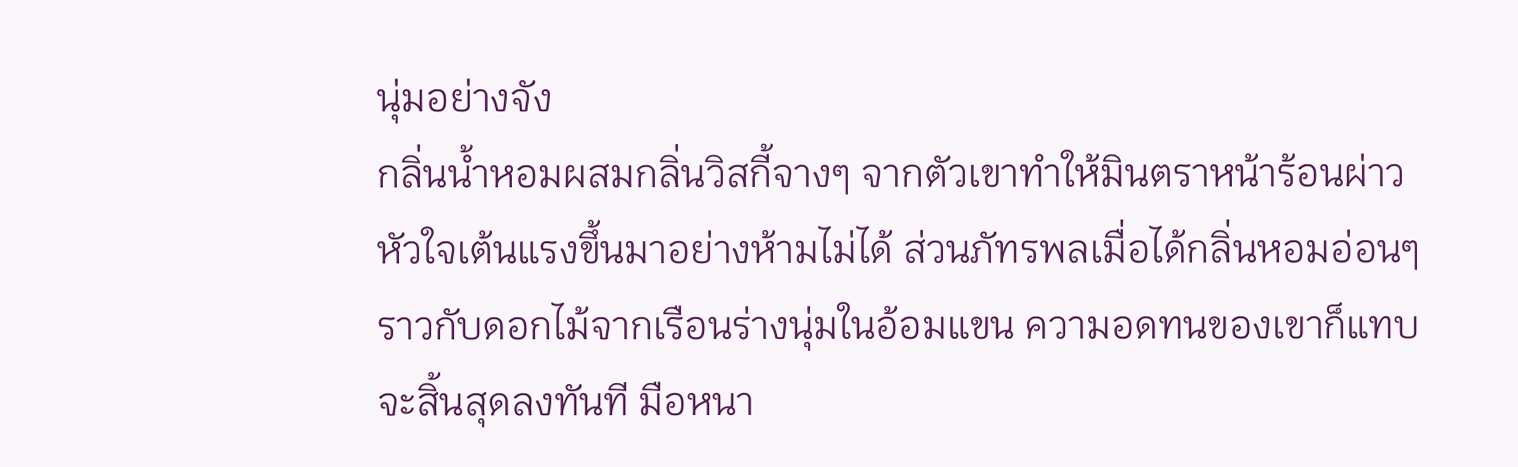นุ่มอย่างจัง
กลิ่นน้ำหอมผสมกลิ่นวิสกี้จางๆ จากตัวเขาทำให้มินตราหน้าร้อนผ่าว หัวใจเต้นแรงขึ้นมาอย่างห้ามไม่ได้ ส่วนภัทรพลเมื่อได้กลิ่นหอมอ่อนๆ ราวกับดอกไม้จากเรือนร่างนุ่มในอ้อมแขน ความอดทนของเขาก็แทบจะสิ้นสุดลงทันที มือหนา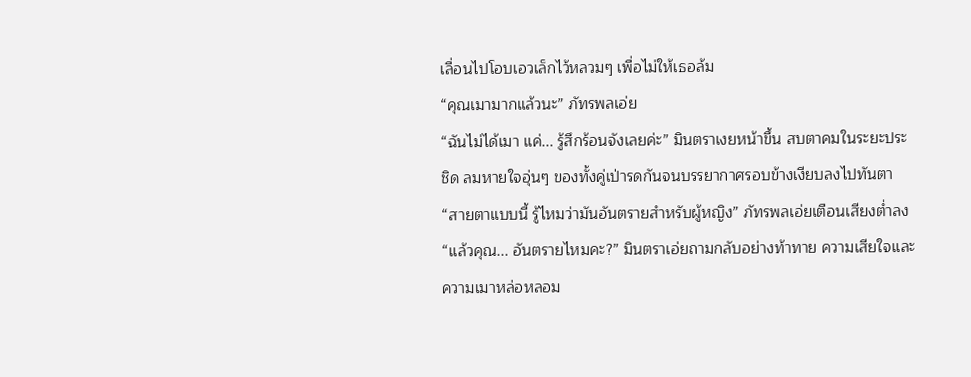เลื่อนไปโอบเอวเล็กไว้หลวมๆ เพื่อไม่ให้เธอล้ม
“คุณเมามากแล้วนะ” ภัทรพลเอ่ย
“ฉันไม่ได้เมา แค่... รู้สึกร้อนจังเลยค่ะ” มินตราเงยหน้าขึ้น สบตาคมในระยะประชิด ลมหายใจอุ่นๆ ของทั้งคู่เป่ารดกันจนบรรยากาศรอบข้างเงียบลงไปทันตา
“สายตาแบบนี้ รู้ไหมว่ามันอันตรายสำหรับผู้หญิง” ภัทรพลเอ่ยเตือนเสียงต่ำลง
“แล้วคุณ... อันตรายไหมคะ?” มินตราเอ่ยถามกลับอย่างท้าทาย ความเสียใจและความเมาหล่อหลอม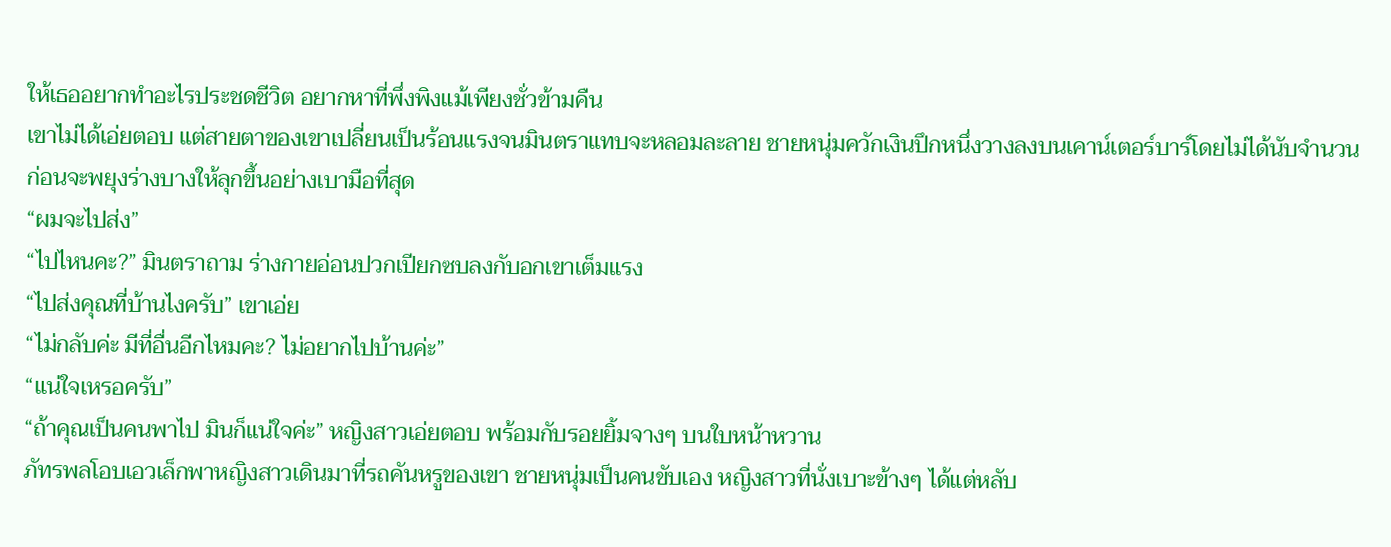ให้เธออยากทำอะไรประชดชีวิต อยากหาที่พึ่งพิงแม้เพียงชั่วข้ามคืน
เขาไม่ได้เอ่ยตอบ แต่สายตาของเขาเปลี่ยนเป็นร้อนแรงจนมินตราแทบจะหลอมละลาย ชายหนุ่มควักเงินปึกหนึ่งวางลงบนเคาน์เตอร์บาร์โดยไม่ได้นับจำนวน ก่อนจะพยุงร่างบางให้ลุกขึ้นอย่างเบามือที่สุด
“ผมจะไปส่ง”
“ไปไหนคะ?” มินตราถาม ร่างกายอ่อนปวกเปียกซบลงกับอกเขาเต็มแรง
“ไปส่งคุณที่บ้านไงครับ” เขาเอ่ย
“ไม่กลับค่ะ มีที่อื่นอีกไหมคะ? ไม่อยากไปบ้านค่ะ”
“แน่ใจเหรอครับ”
“ถ้าคุณเป็นคนพาไป มินก็แน่ใจค่ะ” หญิงสาวเอ่ยตอบ พร้อมกับรอยยิ้มจางๆ บนใบหน้าหวาน
ภัทรพลโอบเอวเล็กพาหญิงสาวเดินมาที่รถคันหรูของเขา ชายหนุ่มเป็นคนขับเอง หญิงสาวที่นั่งเบาะข้างๆ ได้แต่หลับ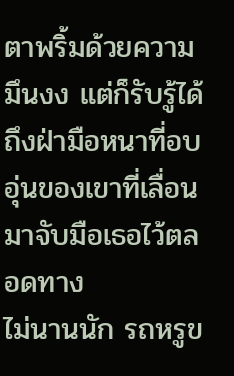ตาพริ้มด้วยความมึนงง แต่ก็รับรู้ได้ถึงฝ่ามือหนาที่อบอุ่นของเขาที่เลื่อนมาจับมือเธอไว้ตลอดทาง
ไม่นานนัก รถหรูข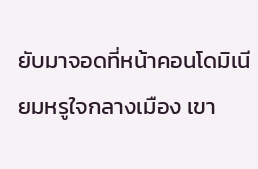ยับมาจอดที่หน้าคอนโดมิเนียมหรูใจกลางเมือง เขา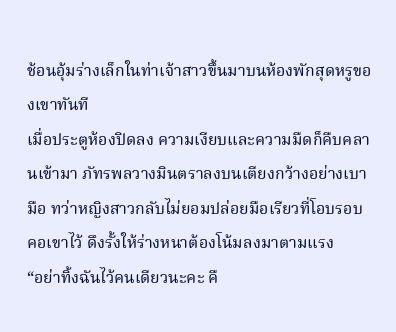ช้อนอุ้มร่างเล็กในท่าเจ้าสาวขึ้นมาบนห้องพักสุดหรูของเขาทันที
เมื่อประตูห้องปิดลง ความเงียบและความมืดก็คืบคลานเข้ามา ภัทรพลวางมินตราลงบนเตียงกว้างอย่างเบามือ ทว่าหญิงสาวกลับไม่ยอมปล่อยมือเรียวที่โอบรอบคอเขาไว้ ดึงรั้งให้ร่างหนาต้องโน้มลงมาตามแรง
“อย่าทิ้งฉันไว้คนเดียวนะคะ คื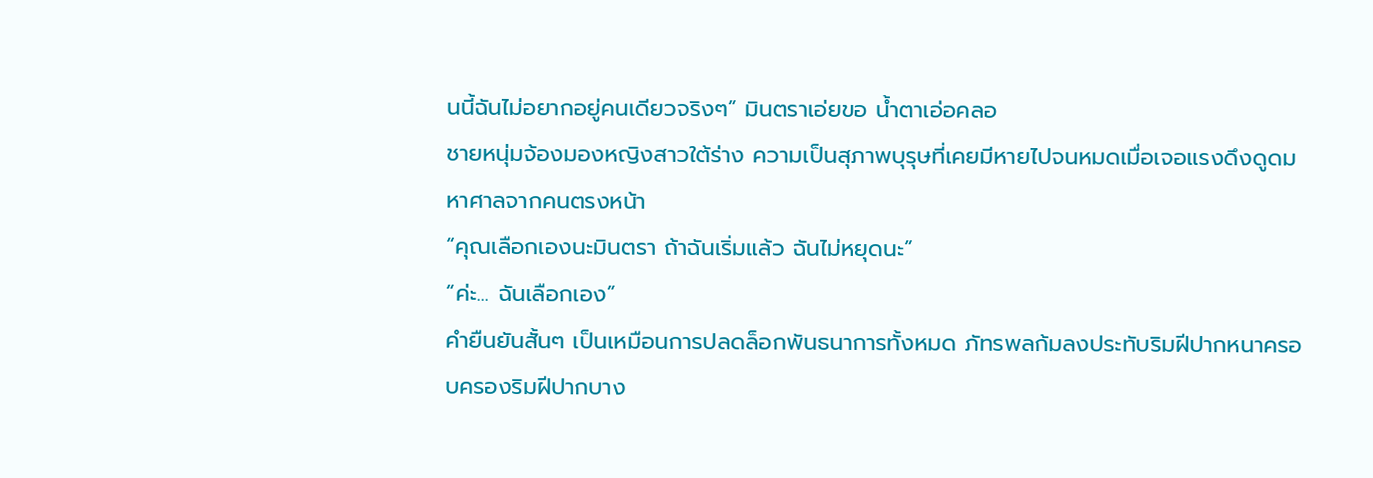นนี้ฉันไม่อยากอยู่คนเดียวจริงๆ” มินตราเอ่ยขอ น้ำตาเอ่อคลอ
ชายหนุ่มจ้องมองหญิงสาวใต้ร่าง ความเป็นสุภาพบุรุษที่เคยมีหายไปจนหมดเมื่อเจอแรงดึงดูดมหาศาลจากคนตรงหน้า
“คุณเลือกเองนะมินตรา ถ้าฉันเริ่มแล้ว ฉันไม่หยุดนะ”
“ค่ะ... ฉันเลือกเอง”
คำยืนยันสั้นๆ เป็นเหมือนการปลดล็อกพันธนาการทั้งหมด ภัทรพลก้มลงประทับริมฝีปากหนาครอบครองริมฝีปากบาง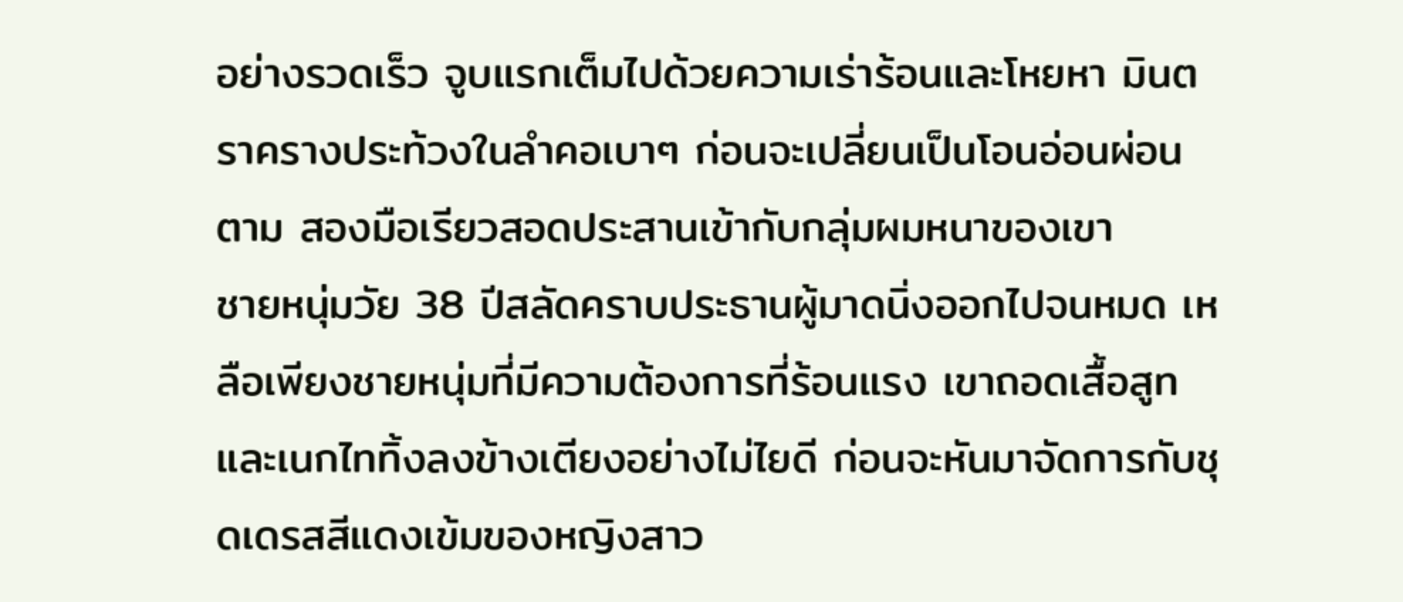อย่างรวดเร็ว จูบแรกเต็มไปด้วยความเร่าร้อนและโหยหา มินตราครางประท้วงในลำคอเบาๆ ก่อนจะเปลี่ยนเป็นโอนอ่อนผ่อนตาม สองมือเรียวสอดประสานเข้ากับกลุ่มผมหนาของเขา
ชายหนุ่มวัย 38 ปีสลัดคราบประธานผู้มาดนิ่งออกไปจนหมด เหลือเพียงชายหนุ่มที่มีความต้องการที่ร้อนแรง เขาถอดเสื้อสูทและเนกไททิ้งลงข้างเตียงอย่างไม่ไยดี ก่อนจะหันมาจัดการกับชุดเดรสสีแดงเข้มของหญิงสาว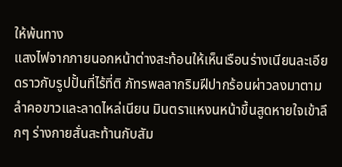ให้พ้นทาง
แสงไฟจากภายนอกหน้าต่างสะท้อนให้เห็นเรือนร่างเนียนละเอียดราวกับรูปปั้นที่ไร้ที่ติ ภัทรพลลากริมฝีปากร้อนผ่าวลงมาตามลำคอขาวและลาดไหล่เนียน มินตราแหงนหน้าขึ้นสูดหายใจเข้าลึกๆ ร่างกายสั่นสะท้านกับสัม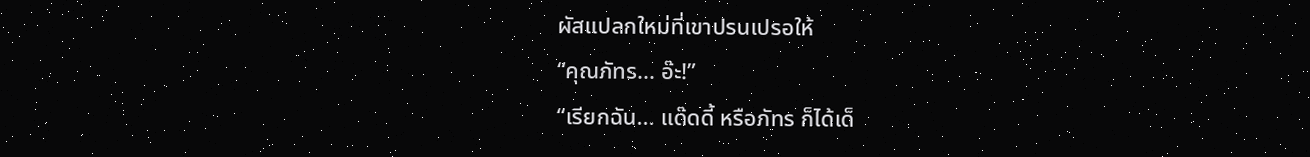ผัสแปลกใหม่ที่เขาปรนเปรอให้
“คุณภัทร... อ๊ะ!”
“เรียกฉัน... แด๊ดดี้ หรือภัทร ก็ได้เด็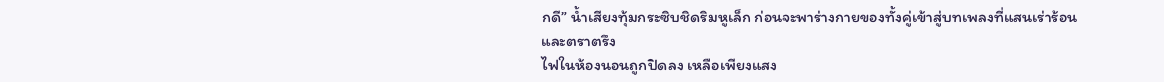กดี” น้ำเสียงทุ้มกระซิบชิดริมหูเล็ก ก่อนจะพาร่างกายของทั้งคู่เข้าสู่บทเพลงที่แสนเร่าร้อนและตราตรึง
ไฟในห้องนอนถูกปิดลง เหลือเพียงแสง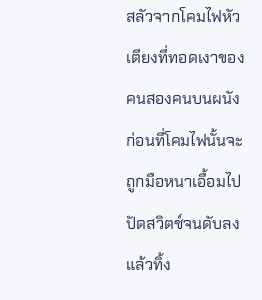สลัวจากโคมไฟหัวเตียงที่ทอดเงาของคนสองคนบนผนัง ก่อนที่โคมไฟนั้นจะถูกมือหนาเอื้อมไปปัดสวิตช์จนดับลง แล้วทิ้ง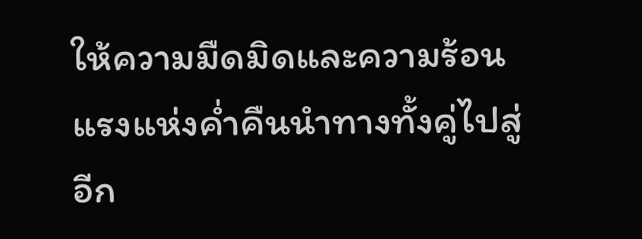ให้ความมืดมิดและความร้อนแรงแห่งค่ำคืนนำทางทั้งคู่ไปสู่อีก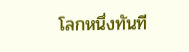โลกหนึ่งทันที